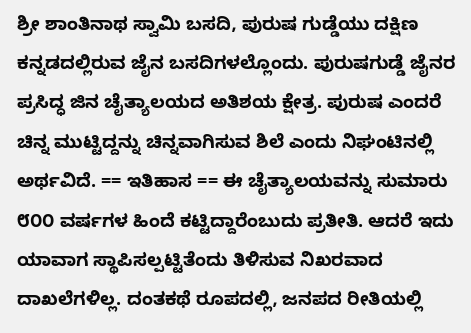ಶ್ರೀ ಶಾಂತಿನಾಥ ಸ್ವಾಮಿ ಬಸದಿ, ಪುರುಷ ಗುಡ್ಡೆಯು ದಕ್ಷಿಣ ಕನ್ನಡದಲ್ಲಿರುವ ಜೈನ ಬಸದಿಗಳಲ್ಲೊಂದು. ಪುರುಷಗುಡ್ಡೆ ಜೈನರ ಪ್ರಸಿದ್ಧ ಜಿನ ಚೈತ್ಯಾಲಯದ ಅತಿಶಯ ಕ್ಷೇತ್ರ. ಪುರುಷ ಎಂದರೆ ಚಿನ್ನ ಮುಟ್ಟಿದ್ದನ್ನು ಚಿನ್ನವಾಗಿಸುವ ಶಿಲೆ ಎಂದು ನಿಘಂಟಿನಲ್ಲಿ ಅರ್ಥವಿದೆ. == ಇತಿಹಾಸ == ಈ ಚೈತ್ಯಾಲಯವನ್ನು ಸುಮಾರು ೮೦೦ ವರ್ಷಗಳ ಹಿಂದೆ ಕಟ್ಟಿದ್ದಾರೆಂಬುದು ಪ್ರತೀತಿ. ಆದರೆ ಇದು ಯಾವಾಗ ಸ್ಥಾಪಿಸಲ್ಪಟ್ಟಿತೆಂದು ತಿಳಿಸುವ ನಿಖರವಾದ ದಾಖಲೆಗಳಿಲ್ಲ. ದಂತಕಥೆ ರೂಪದಲ್ಲಿ, ಜನಪದ ರೀತಿಯಲ್ಲಿ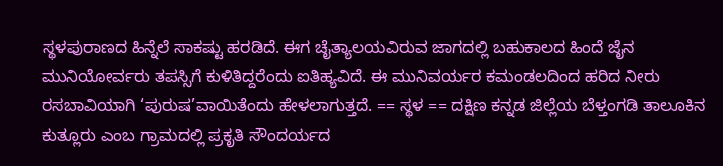ಸ್ಥಳಪುರಾಣದ ಹಿನ್ನೆಲೆ ಸಾಕಷ್ಟು ಹರಡಿದೆ. ಈಗ ಚೈತ್ಯಾಲಯವಿರುವ ಜಾಗದಲ್ಲಿ ಬಹುಕಾಲದ ಹಿಂದೆ ಜೈನ ಮುನಿಯೋರ್ವರು ತಪಸ್ಸಿಗೆ ಕುಳಿತಿದ್ದರೆಂದು ಐತಿಹ್ಯವಿದೆ. ಈ ಮುನಿವರ್ಯರ ಕಮಂಡಲದಿಂದ ಹರಿದ ನೀರು ರಸಬಾವಿಯಾಗಿ ‘ಪುರುಷ’ವಾಯಿತೆಂದು ಹೇಳಲಾಗುತ್ತದೆ. == ಸ್ಥಳ == ದಕ್ಷಿಣ ಕನ್ನಡ ಜಿಲ್ಲೆಯ ಬೆಳ್ತಂಗಡಿ ತಾಲೂಕಿನ ಕುತ್ಲೂರು ಎಂಬ ಗ್ರಾಮದಲ್ಲಿ ಪ್ರಕೃತಿ ಸೌಂದರ್ಯದ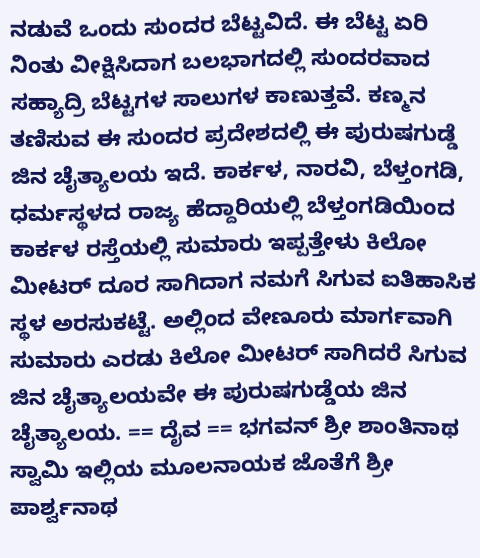ನಡುವೆ ಒಂದು ಸುಂದರ ಬೆಟ್ಟವಿದೆ. ಈ ಬೆಟ್ಟ ಏರಿ ನಿಂತು ವೀಕ್ಷಿಸಿದಾಗ ಬಲಭಾಗದಲ್ಲಿ ಸುಂದರವಾದ ಸಹ್ಯಾದ್ರಿ ಬೆಟ್ಟಗಳ ಸಾಲುಗಳ ಕಾಣುತ್ತವೆ. ಕಣ್ಮನ ತಣಿಸುವ ಈ ಸುಂದರ ಪ್ರದೇಶದಲ್ಲಿ ಈ ಪುರುಷಗುಡ್ಡೆ ಜಿನ ಚೈತ್ಯಾಲಯ ಇದೆ. ಕಾರ್ಕಳ, ನಾರವಿ, ಬೆಳ್ತಂಗಡಿ, ಧರ್ಮಸ್ಥಳದ ರಾಜ್ಯ ಹೆದ್ದಾರಿಯಲ್ಲಿ ಬೆಳ್ತಂಗಡಿಯಿಂದ ಕಾರ್ಕಳ ರಸ್ತೆಯಲ್ಲಿ ಸುಮಾರು ಇಪ್ಪತ್ತೇಳು ಕಿಲೋ ಮೀಟರ್ ದೂರ ಸಾಗಿದಾಗ ನಮಗೆ ಸಿಗುವ ಐತಿಹಾಸಿಕ ಸ್ಥಳ ಅರಸುಕಟ್ಟೆ. ಅಲ್ಲಿಂದ ವೇಣೂರು ಮಾರ್ಗವಾಗಿ ಸುಮಾರು ಎರಡು ಕಿಲೋ ಮೀಟರ್ ಸಾಗಿದರೆ ಸಿಗುವ ಜಿನ ಚೈತ್ಯಾಲಯವೇ ಈ ಪುರುಷಗುಡ್ಡೆಯ ಜಿನ ಚೈತ್ಯಾಲಯ. == ದೈವ == ಭಗವನ್ ಶ್ರೀ ಶಾಂತಿನಾಥ ಸ್ವಾಮಿ ಇಲ್ಲಿಯ ಮೂಲನಾಯಕ ಜೊತೆಗೆ ಶ್ರೀ ಪಾರ್ಶ್ವನಾಥ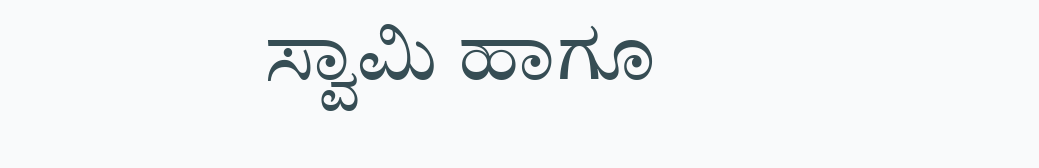ಸ್ವಾಮಿ ಹಾಗೂ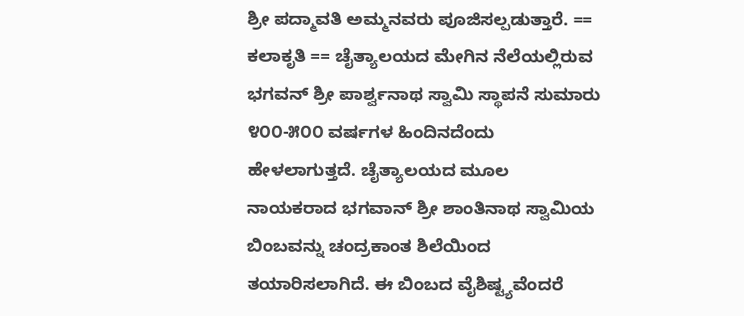ಶ್ರೀ ಪದ್ಮಾವತಿ ಅಮ್ಮನವರು ಪೂಜಿಸಲ್ಪಡುತ್ತಾರೆ. == ಕಲಾಕೃತಿ == ಚೈತ್ಯಾಲಯದ ಮೇಗಿನ ನೆಲೆಯಲ್ಲಿರುವ ಭಗವನ್ ಶ್ರೀ ಪಾರ್ಶ್ವನಾಥ ಸ್ವಾಮಿ ಸ್ಥಾಪನೆ ಸುಮಾರು ೪೦೦-೫೦೦ ವರ್ಷಗಳ ಹಿಂದಿನದೆಂದು ಹೇಳಲಾಗುತ್ತದೆ. ಚೈತ್ಯಾಲಯದ ಮೂಲ ನಾಯಕರಾದ ಭಗವಾನ್ ಶ್ರೀ ಶಾಂತಿನಾಥ ಸ್ವಾಮಿಯ ಬಿಂಬವನ್ನು ಚಂದ್ರಕಾಂತ ಶಿಲೆಯಿಂದ ತಯಾರಿಸಲಾಗಿದೆ. ಈ ಬಿಂಬದ ವೈಶಿಷ್ಟ್ಯವೆಂದರೆ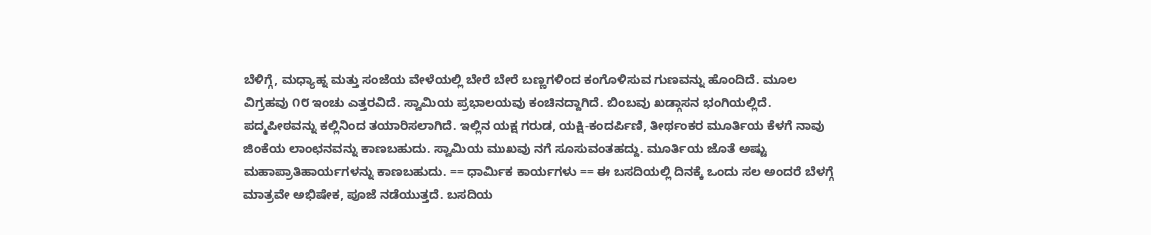ಬೆಳಿಗ್ಗೆ, ಮಧ್ಯಾಹ್ನ ಮತ್ತು ಸಂಜೆಯ ವೇಳೆಯಲ್ಲಿ ಬೇರೆ ಬೇರೆ ಬಣ್ಣಗಳಿಂದ ಕಂಗೊಳಿಸುವ ಗುಣವನ್ನು ಹೊಂದಿದೆ. ಮೂಲ ವಿಗ್ರಹವು ೧೮ ಇಂಚು ಎತ್ತರವಿದೆ. ಸ್ವಾಮಿಯ ಪ್ರಭಾಲಯವು ಕಂಚಿನದ್ದಾಗಿದೆ. ಬಿಂಬವು ಖಡ್ಗಾಸನ ಭಂಗಿಯಲ್ಲಿದೆ. ಪದ್ಮಪೀಠವನ್ನು ಕಲ್ಲಿನಿಂದ ತಯಾರಿಸಲಾಗಿದೆ. ಇಲ್ಲಿನ ಯಕ್ಷ ಗರುಡ, ಯಕ್ಷಿ-ಕಂದರ್ಪಿಣಿ, ತೀರ್ಥಂಕರ ಮೂರ್ತಿಯ ಕೆಳಗೆ ನಾವು ಜಿಂಕೆಯ ಲಾಂಛನವನ್ನು ಕಾಣಬಹುದು. ಸ್ವಾಮಿಯ ಮುಖವು ನಗೆ ಸೂಸುವಂತಹದ್ದು. ಮೂರ್ತಿಯ ಜೊತೆ ಅಷ್ಟು ಮಹಾಪ್ರಾತಿಹಾರ್ಯಗಳನ್ನು ಕಾಣಬಹುದು. == ಧಾರ್ಮಿಕ ಕಾರ್ಯಗಳು == ಈ ಬಸದಿಯಲ್ಲಿ ದಿನಕ್ಕೆ ಒಂದು ಸಲ ಅಂದರೆ ಬೆಳಗ್ಗೆ ಮಾತ್ರವೇ ಅಭಿಷೇಕ, ಪೂಜೆ ನಡೆಯುತ್ತದೆ. ಬಸದಿಯ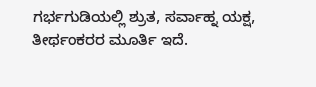ಗರ್ಭಗುಡಿಯಲ್ಲಿ ಶ್ರುತ, ಸರ್ವಾಹ್ನ ಯಕ್ಷ, ತೀರ್ಥಂಕರರ ಮೂರ್ತಿ ಇದೆ.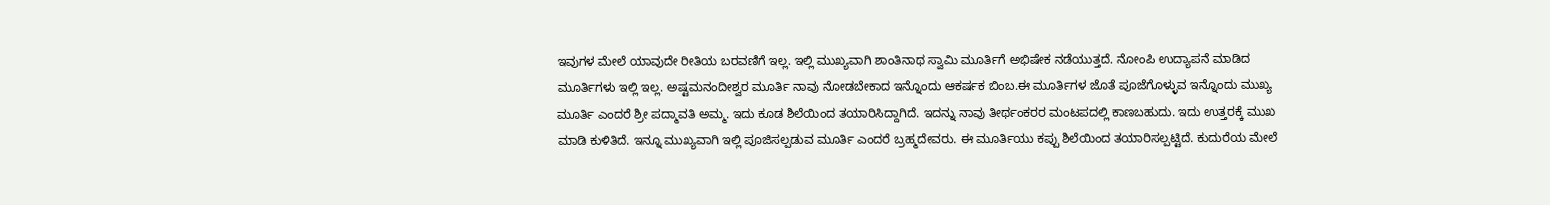ಇವುಗಳ ಮೇಲೆ ಯಾವುದೇ ರೀತಿಯ ಬರವಣಿಗೆ ಇಲ್ಲ. ಇಲ್ಲಿ ಮುಖ್ಯವಾಗಿ ಶಾಂತಿನಾಥ ಸ್ವಾಮಿ ಮೂರ್ತಿಗೆ ಅಭಿಷೇಕ ನಡೆಯುತ್ತದೆ. ನೋಂಪಿ ಉದ್ಯಾಪನೆ ಮಾಡಿದ ಮೂರ್ತಿಗಳು ಇಲ್ಲಿ ಇಲ್ಲ. ಅಷ್ಟಮನಂದೀಶ್ವರ ಮೂರ್ತಿ ನಾವು ನೋಡಬೇಕಾದ ಇನ್ನೊಂದು ಆಕರ್ಷಕ ಬಿಂಬ.ಈ ಮೂರ್ತಿಗಳ ಜೊತೆ ಪೂಜೆಗೊಳ್ಳುವ ಇನ್ನೊಂದು ಮುಖ್ಯ ಮೂರ್ತಿ ಎಂದರೆ ಶ್ರೀ ಪದ್ಮಾವತಿ ಅಮ್ಮ. ಇದು ಕೂಡ ಶಿಲೆಯಿಂದ ತಯಾರಿಸಿದ್ದಾಗಿದೆ. ಇದನ್ನು ನಾವು ತೀರ್ಥಂಕರರ ಮಂಟಪದಲ್ಲಿ ಕಾಣಬಹುದು. ಇದು ಉತ್ತರಕ್ಕೆ ಮುಖ ಮಾಡಿ ಕುಳಿತಿದೆ. ಇನ್ನೂ ಮುಖ್ಯವಾಗಿ ಇಲ್ಲಿ ಪೂಜಿಸಲ್ಪಡುವ ಮೂರ್ತಿ ಎಂದರೆ ಬ್ರಹ್ಮದೇವರು. ಈ ಮೂರ್ತಿಯು ಕಪ್ಪು ಶಿಲೆಯಿಂದ ತಯಾರಿಸಲ್ಪಟ್ಟಿದೆ. ಕುದುರೆಯ ಮೇಲೆ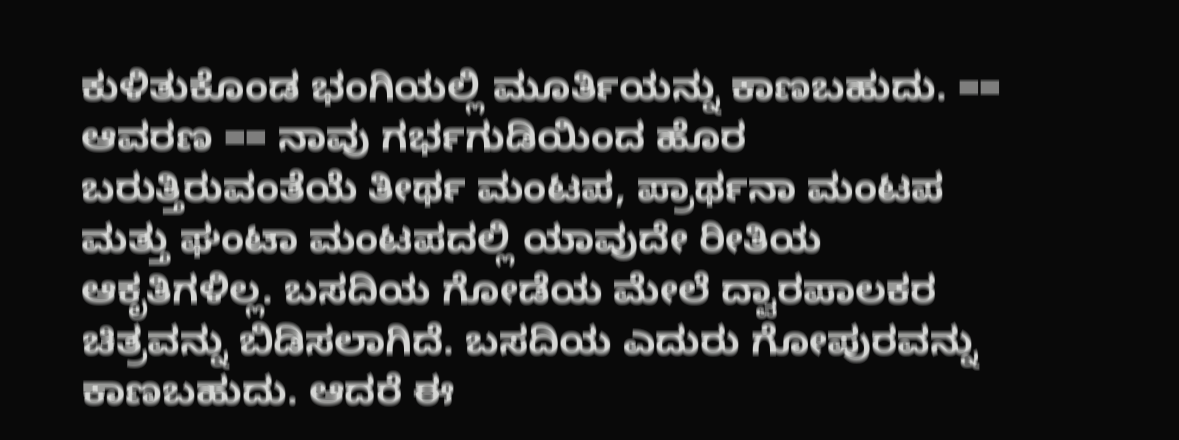ಕುಳಿತುಕೊಂಡ ಭಂಗಿಯಲ್ಲಿ ಮೂರ್ತಿಯನ್ನು ಕಾಣಬಹುದು. == ಆವರಣ == ನಾವು ಗರ್ಭಗುಡಿಯಿಂದ ಹೊರ ಬರುತ್ತಿರುವಂತೆಯೆ ತೀರ್ಥ ಮಂಟಪ, ಪ್ರಾರ್ಥನಾ ಮಂಟಪ ಮತ್ತು ಘಂಟಾ ಮಂಟಪದಲ್ಲಿ ಯಾವುದೇ ರೀತಿಯ ಆಕೃತಿಗಳಿಲ್ಲ. ಬಸದಿಯ ಗೋಡೆಯ ಮೇಲೆ ದ್ವಾರಪಾಲಕರ ಚಿತ್ರವನ್ನು ಬಿಡಿಸಲಾಗಿದೆ. ಬಸದಿಯ ಎದುರು ಗೋಪುರವನ್ನು ಕಾಣಬಹುದು. ಆದರೆ ಈ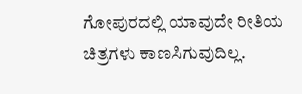ಗೋಪುರದಲ್ಲಿ ಯಾವುದೇ ರೀತಿಯ ಚಿತ್ರಗಳು ಕಾಣಸಿಗುವುದಿಲ್ಲ.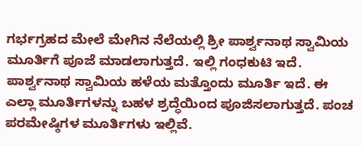ಗರ್ಭಗ್ರಹದ ಮೇಲೆ ಮೇಗಿನ ನೆಲೆಯಲ್ಲಿ ಶ್ರೀ ಪಾರ್ಶ್ವನಾಥ ಸ್ವಾಮಿಯ ಮೂರ್ತಿಗೆ ಪೂಜೆ ಮಾಡಲಾಗುತ್ತದೆ. ಇಲ್ಲಿ ಗಂಧಕುಟಿ ಇದೆ. ಪಾರ್ಶ್ವನಾಥ ಸ್ವಾಮಿಯ ಹಳೆಯ ಮತ್ತೊಂದು ಮೂರ್ತಿ ಇದೆ. ಈ ಎಲ್ಲಾ ಮೂರ್ತಿಗಳನ್ನು ಬಹಳ ಶ್ರದ್ಧೆಯಿಂದ ಪೂಜಿಸಲಾಗುತ್ತದೆ. ಪಂಚ ಪರಮೇಷ್ಠಿಗಳ ಮೂರ್ತಿಗಳು ಇಲ್ಲಿವೆ.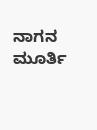ನಾಗನ ಮೂರ್ತಿ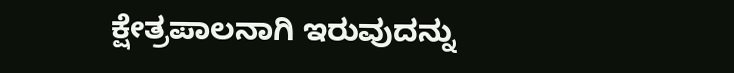ಕ್ಷೇತ್ರಪಾಲನಾಗಿ ಇರುವುದನ್ನು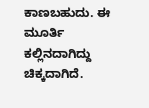ಕಾಣಬಹುದು. ಈ ಮೂರ್ತಿ ಕಲ್ಲಿನದಾಗಿದ್ದು ಚಿಕ್ಕದಾಗಿದೆ.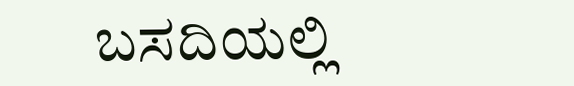ಬಸದಿಯಲ್ಲಿ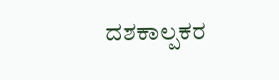ದಶಕಾಲ್ಪಕರ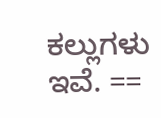ಕಲ್ಲುಗಳು ಇವೆ. ==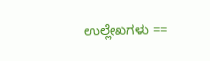ಉಲ್ಲೇಖಗಳು ==